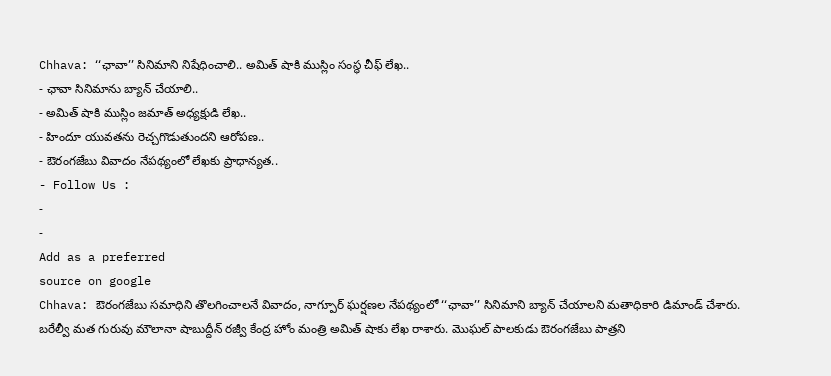Chhava: ‘‘ఛావా’’ సినిమాని నిషేధించాలి.. అమిత్ షాకి ముస్లిం సంస్థ చీఫ్ లేఖ..
- ఛావా సినిమాను బ్యాన్ చేయాలి..
- అమిత్ షాకి ముస్లిం జమాత్ అధ్యక్షుడి లేఖ..
- హిందూ యువతను రెచ్చగొడుతుందని ఆరోపణ..
- ఔరంగజేబు వివాదం నేపథ్యంలో లేఖకు ప్రాధాన్యత..
- Follow Us :
-
-
Add as a preferred
source on google
Chhava: ఔరంగజేబు సమాధిని తొలగించాలనే వివాదం, నాగ్పూర్ ఘర్షణల నేపథ్యంలో ‘‘ఛావా’’ సినిమాని బ్యాన్ చేయాలని మతాధికారి డిమాండ్ చేశారు. బరేల్వీ మత గురువు మౌలానా షాబుద్దీన్ రజ్వీ కేంద్ర హోం మంత్రి అమిత్ షాకు లేఖ రాశారు. మొఘల్ పాలకుడు ఔరంగజేబు పాత్రని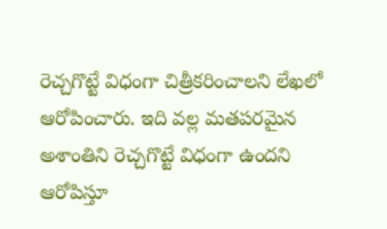రెచ్చగొట్టే విధంగా చిత్రీకరించాలని లేఖలో ఆరోపించారు. ఇది వల్ల మతపరమైన అశాంతిని రెచ్చగొట్టే విధంగా ఉందని ఆరోపిస్తూ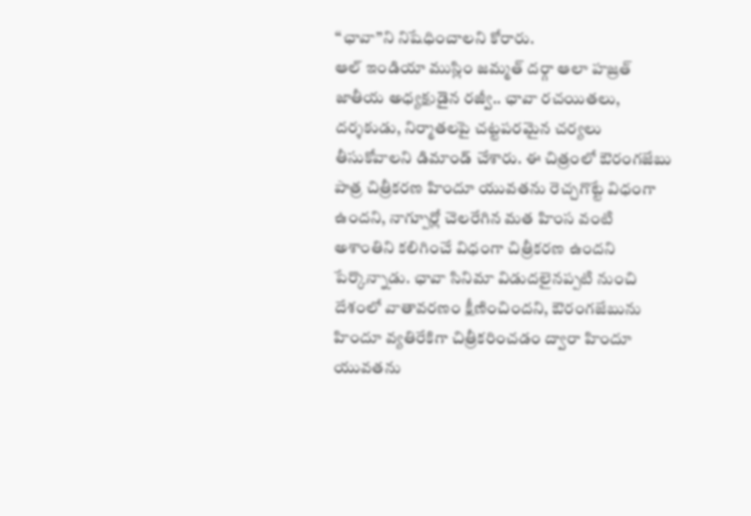‘‘ఛావా’’ని నిషేధించాలని కోరారు.
ఆల్ ఇండియా ముస్లిం జమ్మత్ దర్గా ఆలా హజ్రత్ జాతీయ అధ్యక్షుడైన రజ్వీ.. ఛావా రచయితలు, దర్శకుడు, నిర్మాతలపై చట్టపరమైన చర్యలు తీసుకోవాలని డిమాండ్ చేశారు. ఈ చిత్రంలో ఔరంగజేబు పాత్ర చిత్రీకరణ హిందూ యువతను రెచ్చగొట్టే విధంగా ఉందని, నాగ్పూర్లో చెలరేగిన మత హింస వంటి అశాంతిని కలిగించే విధంగా చిత్రీకరణ ఉందని పేర్కొన్నాడు. ఛావా సినిమా విడుదలైనప్పటి నుంచి దేశంలో వాతావరణం క్షీణించిందని, ఔరంగజేబును హిందూ వ్యతిరేకిగా చిత్రీకరించడం ద్వారా హిందూ యువతను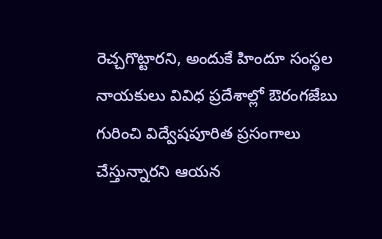రెచ్చగొట్టారని, అందుకే హిందూ సంస్థల నాయకులు వివిధ ప్రదేశాల్లో ఔరంగజేబు గురించి విద్వేషపూరిత ప్రసంగాలు చేస్తున్నారని ఆయన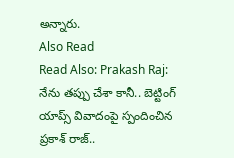అన్నారు.
Also Read
Read Also: Prakash Raj: నేను తప్పు చేశా కానీ.. బెట్టింగ్ యాప్స్ వివాదంపై స్పందించిన ప్రకాశ్ రాజ్..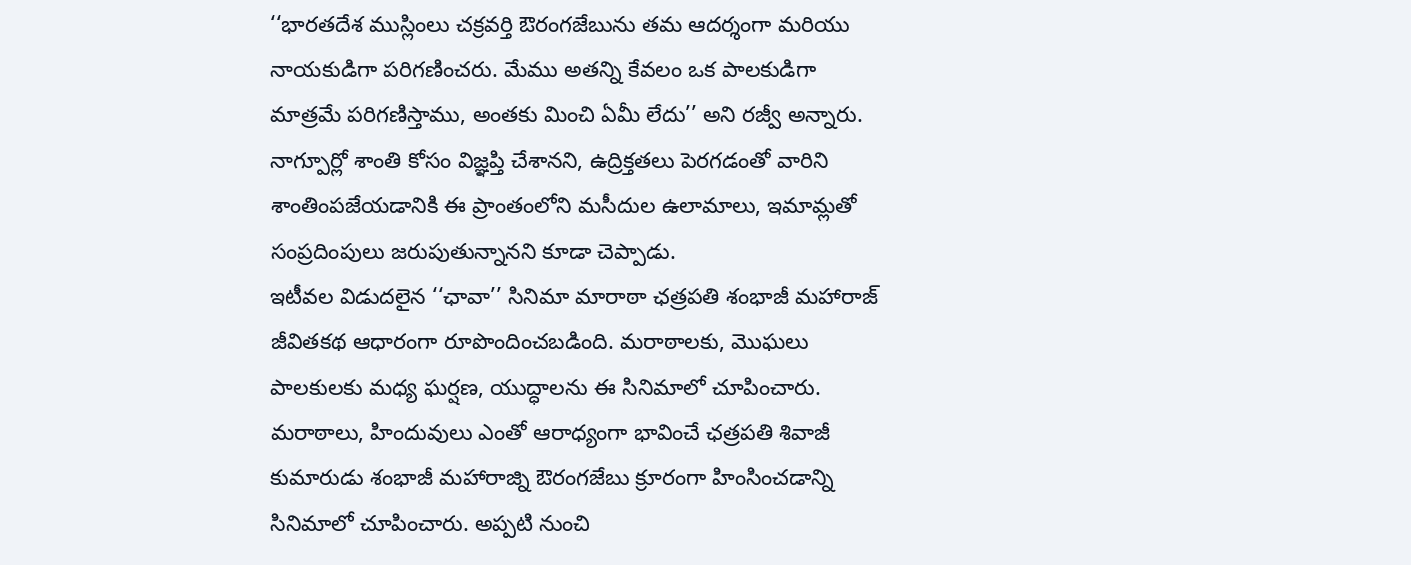‘‘భారతదేశ ముస్లింలు చక్రవర్తి ఔరంగజేబును తమ ఆదర్శంగా మరియు నాయకుడిగా పరిగణించరు. మేము అతన్ని కేవలం ఒక పాలకుడిగా మాత్రమే పరిగణిస్తాము, అంతకు మించి ఏమీ లేదు’’ అని రజ్వీ అన్నారు. నాగ్పూర్లో శాంతి కోసం విజ్ఞప్తి చేశానని, ఉద్రిక్తతలు పెరగడంతో వారిని శాంతింపజేయడానికి ఈ ప్రాంతంలోని మసీదుల ఉలామాలు, ఇమామ్లతో సంప్రదింపులు జరుపుతున్నానని కూడా చెప్పాడు.
ఇటీవల విడుదలైన ‘‘ఛావా’’ సినిమా మారాఠా ఛత్రపతి శంభాజీ మహారాజ్ జీవితకథ ఆధారంగా రూపొందించబడింది. మరాఠాలకు, మొఘలు పాలకులకు మధ్య ఘర్షణ, యుద్ధాలను ఈ సినిమాలో చూపించారు. మరాఠాలు, హిందువులు ఎంతో ఆరాధ్యంగా భావించే ఛత్రపతి శివాజీ కుమారుడు శంభాజీ మహారాజ్ని ఔరంగజేబు క్రూరంగా హింసించడాన్ని సినిమాలో చూపించారు. అప్పటి నుంచి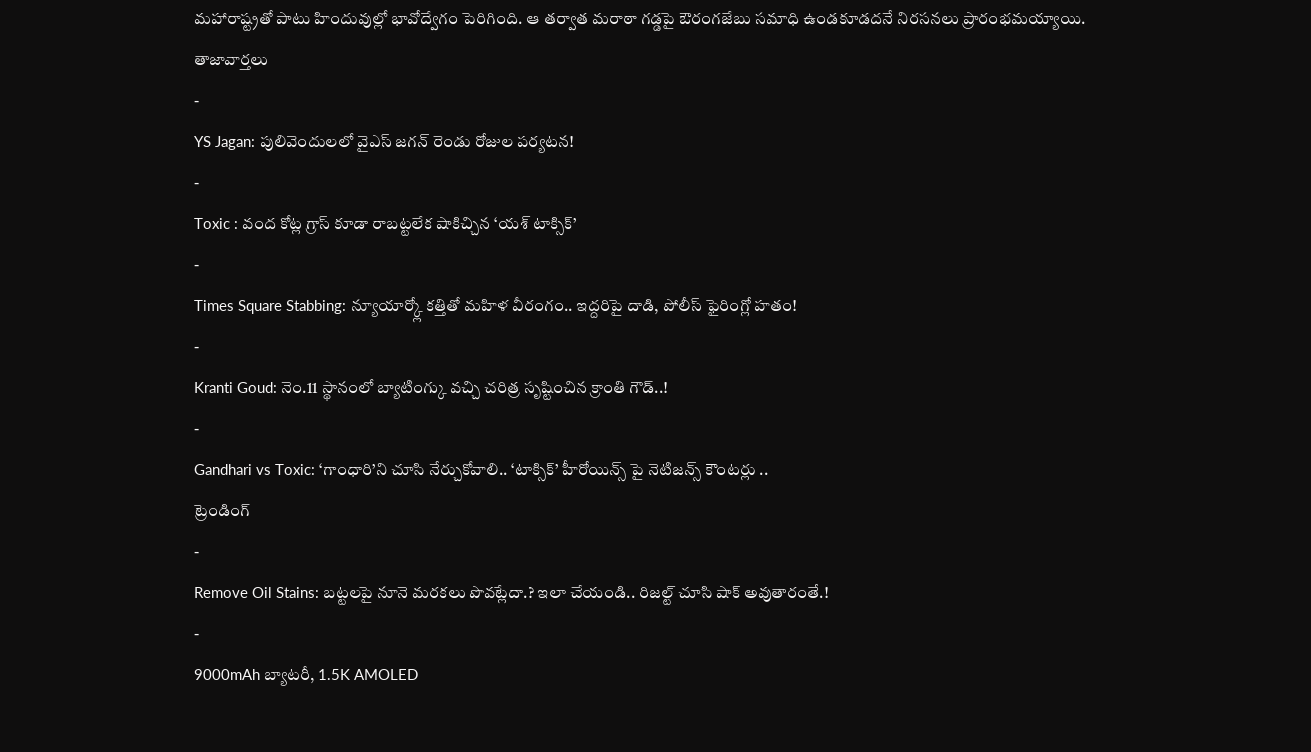మహారాష్ట్రతో పాటు హిందువుల్లో భావోద్వేగం పెరిగింది. ఆ తర్వాత మరాఠా గడ్డపై ఔరంగజేబు సమాధి ఉండకూడదనే నిరసనలు ప్రారంభమయ్యాయి.
తాజావార్తలు
-
YS Jagan: పులివెందులలో వైఎస్ జగన్ రెండు రోజుల పర్యటన!
-
Toxic : వంద కోట్ల గ్రాస్ కూడా రాబట్టలేక షాకిచ్చిన ‘యశ్ టాక్సిక్’
-
Times Square Stabbing: న్యూయార్క్లో కత్తితో మహిళ వీరంగం.. ఇద్దరిపై దాడి, పోలీస్ ఫైరింగ్లో హతం!
-
Kranti Goud: నెం.11 స్థానంలో బ్యాటింగ్కు వచ్చి చరిత్ర సృష్టించిన క్రాంతి గౌడ్..!
-
Gandhari vs Toxic: ‘గాంధారి’ని చూసి నేర్చుకోవాలి.. ‘టాక్సిక్’ హీరోయిన్స్ పై నెటిజన్స్ కౌంటర్లు ..
ట్రెండింగ్
-
Remove Oil Stains: బట్టలపై నూనె మరకలు పొవట్లేదా.? ఇలా చేయండి.. రిజల్ట్ చూసి షాక్ అవుతారంతే.!
-
9000mAh బ్యాటరీ, 1.5K AMOLED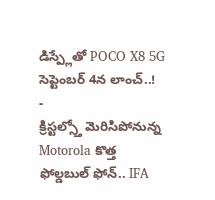డిస్ప్లేతో POCO X8 5G సెప్టెంబర్ 4న లాంచ్..!
-
క్రిస్టల్స్తో మెరిసిపోనున్న Motorola కొత్త ఫోల్డబుల్ ఫోన్.. IFA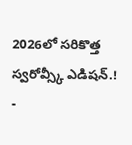2026లో సరికొత్త స్వరోవ్స్కీ ఎడిషన్.!
-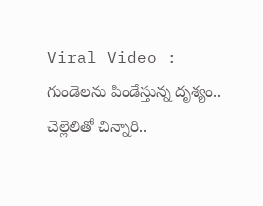Viral Video : గుండెలను పిండేస్తున్న దృశ్యం.. చెల్లెలితో చిన్నారి..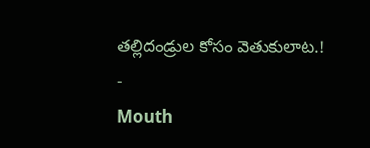తల్లిదండ్రుల కోసం వెతుకులాట.!
-
Mouth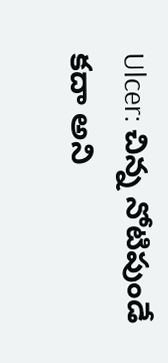Ulcer: చిన్న నోటిపుండే కదా అని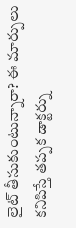లైట్ తీసుకుంటున్నారా? ఈ మార్పులు కనిపిస్తే తప్పక డాక్టర్ను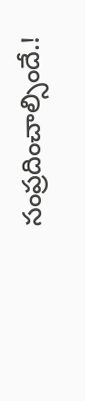సంప్రదించాల్సిందే.!